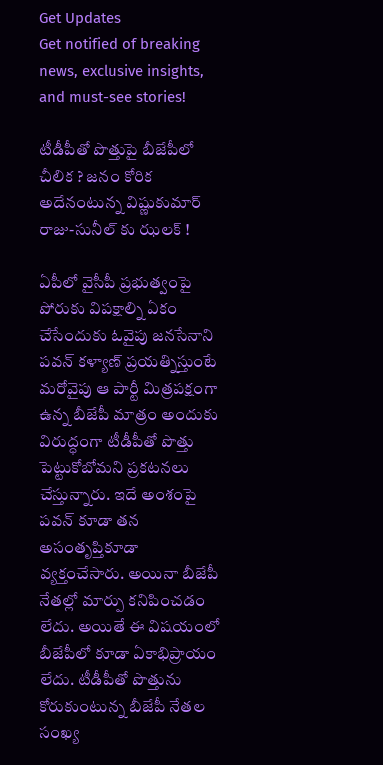Get Updates
Get notified of breaking news, exclusive insights, and must-see stories!

టీడీపీతో పొత్తుపై బీజేపీలో చీలిక ? జనం కోరిక అదేనంటున్న విష్ణుకుమార్ రాజు-సునీల్ కు ఝలక్ !

ఏపీలో వైసీపీ ప్రభుత్వంపై పోరుకు విపక్షాల్ని ఏకం చేసేందుకు ఓవైపు జనసేనాని పవన్ కళ్యాణ్ ప్రయత్నిస్తుంటే మరోవైపు ఆ పార్టీ మిత్రపక్షంగా ఉన్న బీజేపీ మాత్రం అందుకు విరుద్ధంగా టీడీపీతో పొత్తు పెట్టుకోబోమని ప్రకటనలు చేస్తున్నారు. ఇదే అంశంపై పవన్ కూడా తన అసంతృప్తికూడా వ్యక్తంచేసారు. అయినా బీజేపీ నేతల్లో మార్పు కనిపించడం లేదు. అయితే ఈ విషయంలో బీజేపీలో కూడా ఏకాభిప్రాయం లేదు. టీడీపీతో పొత్తును కోరుకుంటున్న బీజేపీ నేతల సంఖ్య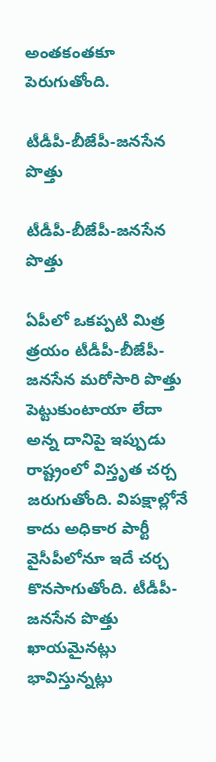అంతకంతకూ పెరుగుతోంది.

టీడీపీ-బీజేపీ-జనసేన పొత్తు

టీడీపీ-బీజేపీ-జనసేన పొత్తు

ఏపీలో ఒకప్పటి మిత్ర త్రయం టీడీపీ-బీజేపీ-జనసేన మరోసారి పొత్తు పెట్టుకుంటాయా లేదా అన్న దానిపై ఇప్పుడు రాష్ట్రంలో విస్తృత చర్చ జరుగుతోంది. విపక్షాల్లోనే కాదు అధికార పార్టీ వైసీపీలోనూ ఇదే చర్చ కొనసాగుతోంది. టీడీపీ-జనసేన పొత్తు ఖాయమైనట్లు భావిస్తున్నట్లు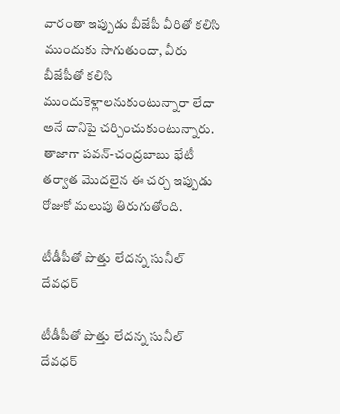వారంతా ఇప్పుడు బీజేపీ వీరితో కలిసి ముందుకు సాగుతుందా, వీరు బీజేపీతో కలిసి ముందుకెళ్లాలనుకుంటున్నారా లేదా అనే దానిపై చర్చించుకుంటున్నారు. తాజాగా పవన్-చంద్రబాబు భేటీ తర్వాత మొదలైన ఈ చర్చ ఇప్పుడు రోజుకో మలుపు తిరుగుతోంది.

టీడీపీతో పొత్తు లేదన్న సునీల్ దేవధర్

టీడీపీతో పొత్తు లేదన్న సునీల్ దేవధర్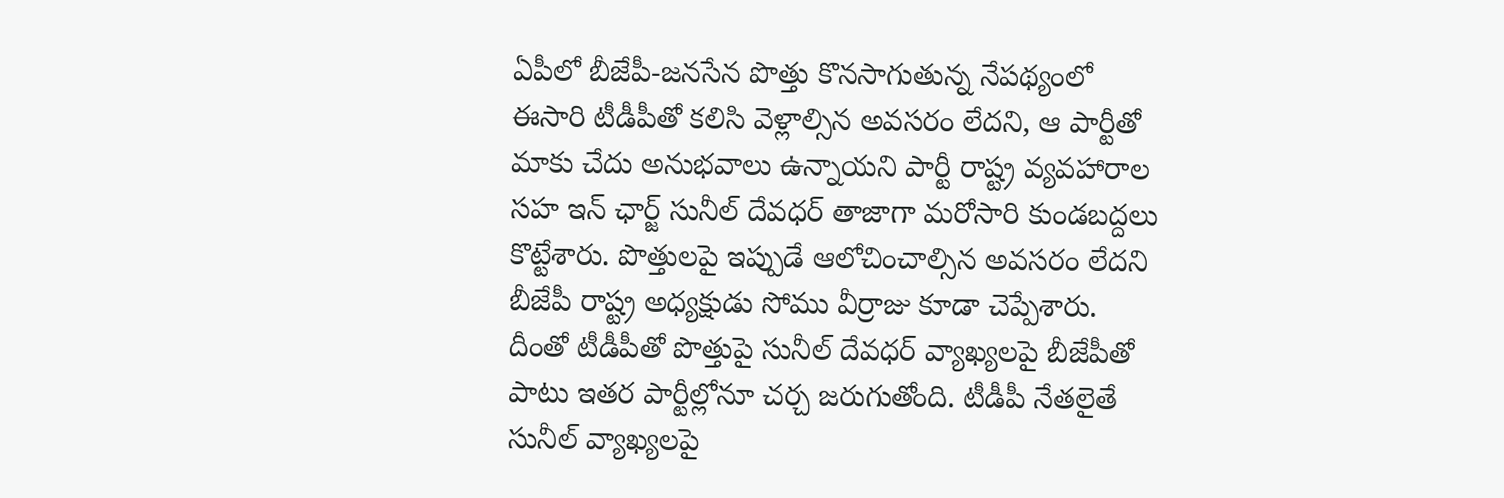ఏపీలో బీజేపీ-జనసేన పొత్తు కొనసాగుతున్న నేపథ్యంలో ఈసారి టీడీపీతో కలిసి వెళ్లాల్సిన అవసరం లేదని, ఆ పార్టీతో మాకు చేదు అనుభవాలు ఉన్నాయని పార్టీ రాష్ట్ర వ్యవహారాల సహ ఇన్ ఛార్జ్ సునీల్ దేవధర్ తాజాగా మరోసారి కుండబద్దలు కొట్టేశారు. పొత్తులపై ఇప్పుడే ఆలోచించాల్సిన అవసరం లేదని బీజేపీ రాష్ట్ర అధ్యక్షుడు సోము వీర్రాజు కూడా చెప్పేశారు. దీంతో టీడీపీతో పొత్తుపై సునీల్ దేవధర్ వ్యాఖ్యలపై బీజేపీతో పాటు ఇతర పార్టీల్లోనూ చర్చ జరుగుతోంది. టీడీపీ నేతలైతే సునీల్ వ్యాఖ్యలపై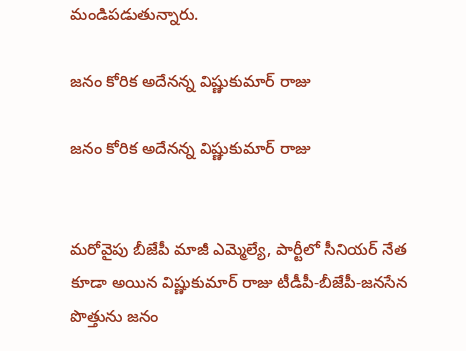మండిపడుతున్నారు.

జనం కోరిక అదేనన్న విష్ణుకుమార్ రాజు

జనం కోరిక అదేనన్న విష్ణుకుమార్ రాజు


మరోవైపు బీజేపీ మాజీ ఎమ్మెల్యే, పార్టీలో సీనియర్ నేత కూడా అయిన విష్ణుకుమార్ రాజు టీడీపీ-బీజేపీ-జనసేన పొత్తును జనం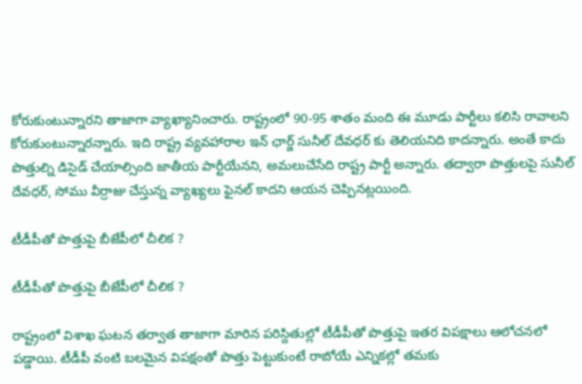కోరుకుంటున్నారని తాజాగా వ్యాఖ్యానించారు. రాష్ట్రంలో 90-95 శాతం మంది ఈ మూడు పార్టీలు కలిసి రావాలని కోరుకుంటున్నారన్నారు. ఇది రాష్ట్ర వ్యవహారాల ఇన్ ఛార్జ్ సునీల్ దేవధర్ కు తెలియనిది కాదన్నారు. అంతే కాదు పొత్తుల్ని డిసైడ్ చేయాల్సింది జాతీయ పార్టీయేనని, అమలుచేసేది రాష్ట్ర పార్టీ అన్నారు. తద్వారా పొత్తులపై సునీల్ దేవధర్, సోము వీర్రాజు చేస్తున్న వ్యాఖ్యలు ఫైనల్ కాదని ఆయన చెప్పినట్లయింది.

టీడీపీతో పొత్తుపై బీజేపీలో చీలిక ?

టీడీపీతో పొత్తుపై బీజేపీలో చీలిక ?

రాష్ట్రంలో విశాఖ ఘటన తర్వాత తాజాగా మారిన పరిస్దితుల్లో టీడీపీతో పొత్తుపై ఇతర విపక్షాలు ఆలోచనలో పడ్డాయి. టీడీపీ వంటి బలమైన విపక్షంతో పొత్తు పెట్టుకుంటే రాబోయే ఎన్నికల్లో తమకు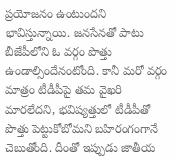ప్రయోజనం ఉంటుందని భావిస్తున్నాయి. జనసేనతో పాటు బీజేపీలోని ఓ వర్గం పొత్తు ఉండాల్సిందేనంటోంది. కానీ మరో వర్గం మాత్రం టీడీపీపై తమ వైఖరి మారలేదని, భవిష్యత్తులో టీడీపీతో పొత్తు పెట్టుకోబోమని బహిరంగంగానే చెబుతోంది. దీంతో ఇప్పుడు జాతీయ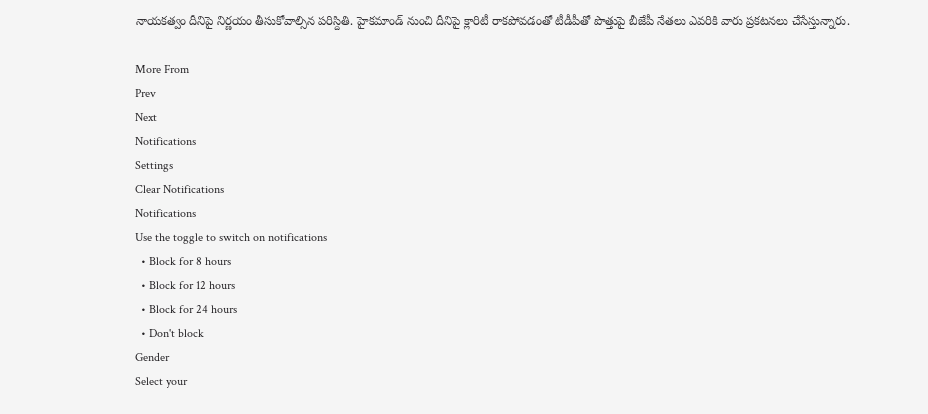నాయకత్వం దీనిపై నిర్ణయం తీసుకోవాల్సిన పరిస్దితి. హైకమాండ్ నుంచి దీనిపై క్లారిటీ రాకపోవడంతో టీడీపీతో పొత్తుపై బీజేపీ నేతలు ఎవరికి వారు ప్రకటనలు చేసేస్తున్నారు.

More From
Prev
Next
Notifications
Settings
Clear Notifications
Notifications
Use the toggle to switch on notifications
  • Block for 8 hours
  • Block for 12 hours
  • Block for 24 hours
  • Don't block
Gender
Select your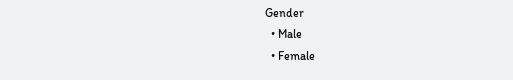Gender
  • Male
  • Female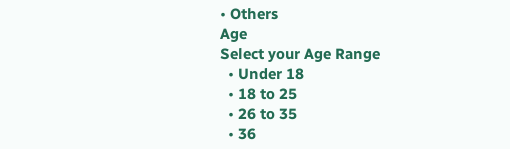• Others
Age
Select your Age Range
  • Under 18
  • 18 to 25
  • 26 to 35
  • 36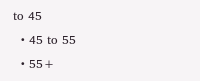to 45
  • 45 to 55
  • 55+